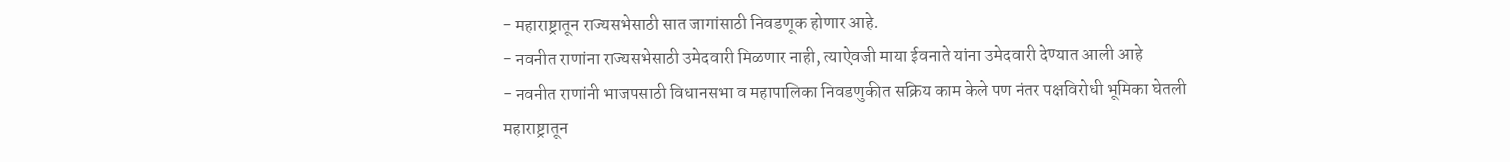- महाराष्ट्रातून राज्यसभेसाठी सात जागांसाठी निवडणूक होणार आहे.
- नवनीत राणांना राज्यसभेसाठी उमेदवारी मिळणार नाही, त्याऐवजी माया ईवनाते यांना उमेदवारी देण्यात आली आहे
- नवनीत राणांनी भाजपसाठी विधानसभा व महापालिका निवडणुकीत सक्रिय काम केले पण नंतर पक्षविरोधी भूमिका घेतली
महाराष्ट्रातून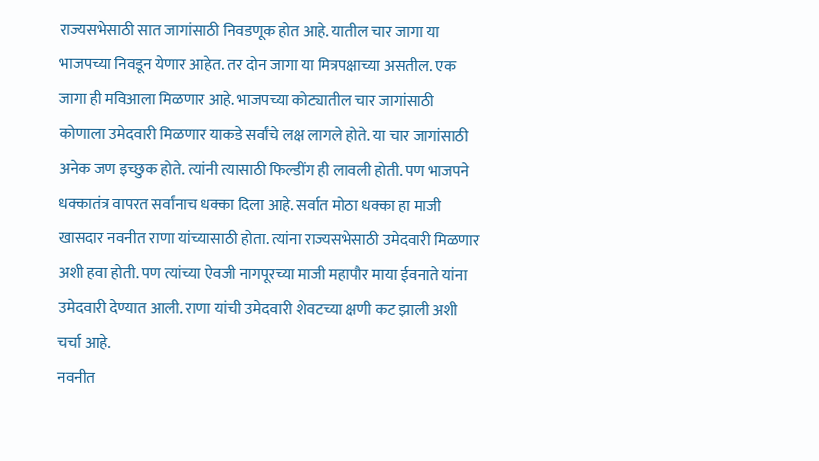राज्यसभेसाठी सात जागांसाठी निवडणूक होत आहे. यातील चार जागा या भाजपच्या निवडून येणार आहेत. तर दोन जागा या मित्रपक्षाच्या असतील. एक जागा ही मविआला मिळणार आहे. भाजपच्या कोट्यातील चार जागांसाठी कोणाला उमेदवारी मिळणार याकडे सर्वांचे लक्ष लागले होते. या चार जागांसाठी अनेक जण इच्छुक होते. त्यांनी त्यासाठी फिल्डींग ही लावली होती. पण भाजपने धक्कातंत्र वापरत सर्वांनाच धक्का दिला आहे. सर्वात मोठा धक्का हा माजी खासदार नवनीत राणा यांच्यासाठी होता. त्यांना राज्यसभेसाठी उमेदवारी मिळणार अशी हवा होती. पण त्यांच्या ऐवजी नागपूरच्या माजी महापौर माया ईवनाते यांना उमेदवारी देण्यात आली. राणा यांची उमेदवारी शेवटच्या क्षणी कट झाली अशी चर्चा आहे.
नवनीत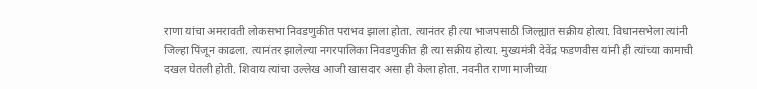राणा यांचा अमरावती लोकसभा निवडणुकीत पराभव झाला होता. त्यानंतर ही त्या भाजपसाठी जिल्ह्यात सक्रीय होत्या. विधानसभेला त्यांनी जिल्हा पिंजून काढला. त्यानंतर झालेल्या नगरपालिका निवडणुकीत ही त्या सक्रीय होत्या. मुख्यमंत्री देवेंद्र फडणवीस यांनी ही त्यांच्या कामाची दखल घेतली होती. शिवाय त्यांचा उल्लेख आजी खासदार असा ही केला होता. नवनीत राणा माजीच्या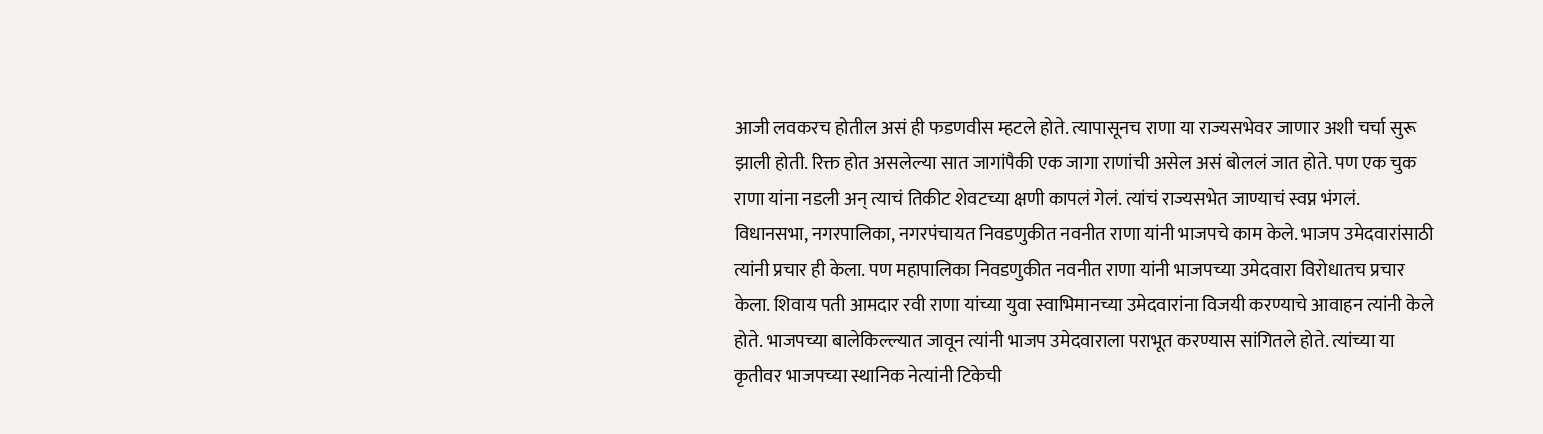आजी लवकरच होतील असं ही फडणवीस म्हटले होते. त्यापासूनच राणा या राज्यसभेवर जाणार अशी चर्चा सुरू झाली होती. रिक्त होत असलेल्या सात जागांपैकी एक जागा राणांची असेल असं बोललं जात होते. पण एक चुक राणा यांना नडली अन् त्याचं तिकीट शेवटच्या क्षणी कापलं गेलं. त्यांचं राज्यसभेत जाण्याचं स्वप्न भंगलं.
विधानसभा, नगरपालिका, नगरपंचायत निवडणुकीत नवनीत राणा यांनी भाजपचे काम केले. भाजप उमेदवारांसाठी त्यांनी प्रचार ही केला. पण महापालिका निवडणुकीत नवनीत राणा यांनी भाजपच्या उमेदवारा विरोधातच प्रचार केला. शिवाय पती आमदार रवी राणा यांच्या युवा स्वाभिमानच्या उमेदवारांना विजयी करण्याचे आवाहन त्यांनी केले होते. भाजपच्या बालेकिल्ल्यात जावून त्यांनी भाजप उमेदवाराला पराभूत करण्यास सांगितले होते. त्यांच्या या कृतीवर भाजपच्या स्थानिक नेत्यांनी टिकेची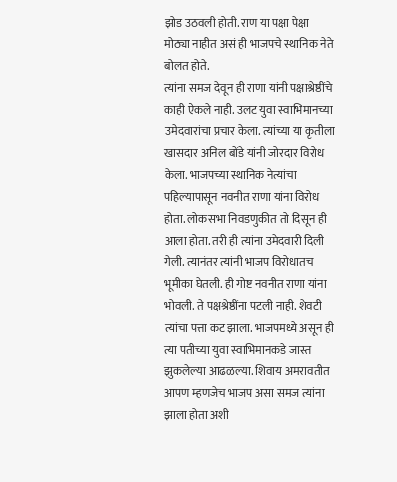झोड उठवली होती. राण या पक्षा पेक्षा मोठ्या नाहीत असं ही भाजपचे स्थानिक नेते बोलत होते.
त्यांना समज देवून ही राणा यांनी पक्षाश्रेष्ठींचे काही ऐकले नाही. उलट युवा स्वाभिमानच्या उमेदवारांचा प्रचार केला. त्यांच्या या कृतीला खासदार अनिल बोंडे यांनी जोरदार विरोध केला. भाजपच्या स्थानिक नेत्यांचा पहिल्यापासून नवनीत राणा यांना विरोध होता. लोकसभा निवडणुकीत तो दिसून ही आला होता. तरी ही त्यांना उमेदवारी दिली गेली. त्यानंतर त्यांनी भाजप विरोधातच भूमीका घेतली. ही गोष्ट नवनीत राणा यांना भोवली. ते पक्षश्रेष्ठींना पटली नाही. शेवटी त्यांचा पत्ता कट झाला. भाजपमध्ये असून ही त्या पतीच्या युवा स्वाभिमानकडे जास्त झुकलेल्या आढळल्या. शिवाय अमरावतीत आपण म्हणजेच भाजप असा समज त्यांना झाला होता अशी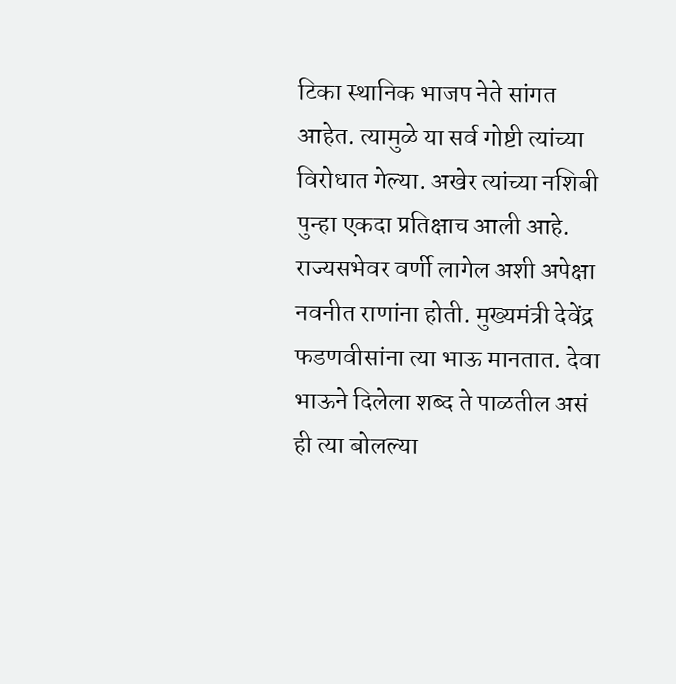टिका स्थानिक भाजप नेते सांगत आहेत. त्यामुळे या सर्व गोष्टी त्यांच्या विरोधात गेल्या. अखेर त्यांच्या नशिबी पुन्हा एकदा प्रतिक्षाच आली आहे.
राज्यसभेवर वर्णी लागेल अशी अपेक्षा नवनीत राणांना होती. मुख्यमंत्री देवेंद्र फडणवीसांना त्या भाऊ मानतात. देवा भाऊने दिलेला शब्द ते पाळतील असं ही त्या बोलल्या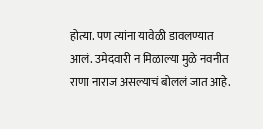होत्या. पण त्यांना यावेळी डावलण्यात आलं. उमेदवारी न मिळाल्या मुळे नवनीत राणा नाराज असल्याचं बोललं जात आहे.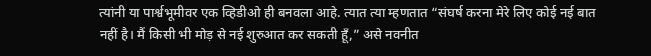त्यांनी या पार्श्वभूमीवर एक व्हिडीओ ही बनवला आहे. त्यात त्या म्हणतात “संघर्ष करना मेरे लिए कोई नई बात नहीं है। मैं किसी भी मोड़ से नई शुरुआत कर सकती हूँ,” असे नवनीत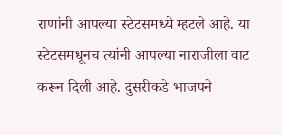राणांनी आपल्या स्टेटसमध्ये म्हटले आहे. या स्टेटसमधूनच त्यांनी आपल्या नाराजीला वाट करून दिली आहे. दुसरीकडे भाजपने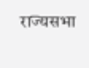राज्यसभा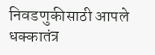निवडणुकीसाठी आपले धक्कातंत्र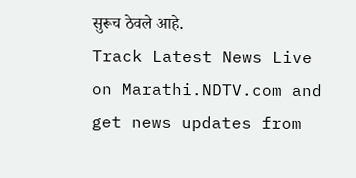सुरूच ठेवले आहे.
Track Latest News Live on Marathi.NDTV.com and get news updates from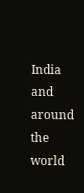India and around the world